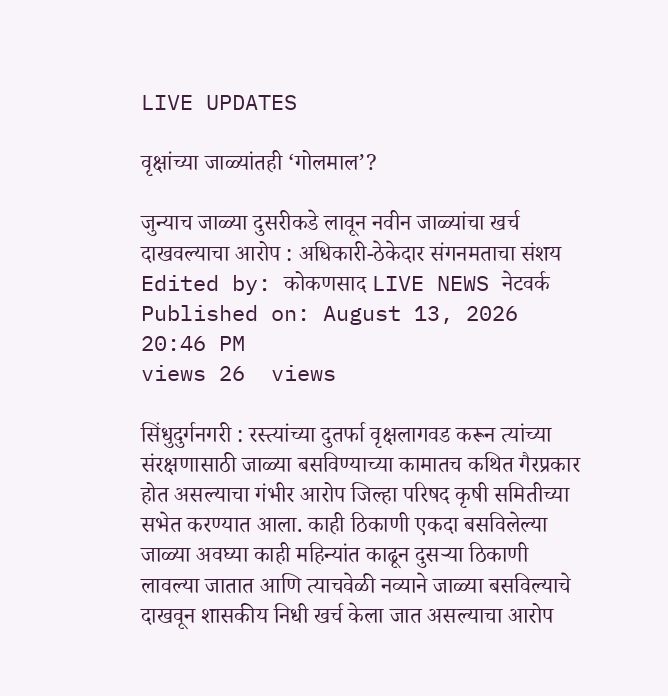LIVE UPDATES

वृक्षांच्या जाळ्यांतही ‘गोलमाल’?

जुन्याच जाळ्या दुसरीकडे लावून नवीन जाळ्यांचा खर्च दाखवल्याचा आरोप : अधिकारी-ठेकेदार संगनमताचा संशय
Edited by: कोकणसाद LIVE NEWS नेटवर्क
Published on: August 13, 2026 20:46 PM
views 26  views

सिंधुदुर्गनगरी : रस्त्यांच्या दुतर्फा वृक्षलागवड करून त्यांच्या संरक्षणासाठी जाळ्या बसविण्याच्या कामातच कथित गैरप्रकार होत असल्याचा गंभीर आरोप जिल्हा परिषद कृषी समितीच्या सभेत करण्यात आला. काही ठिकाणी एकदा बसविलेल्या जाळ्या अवघ्या काही महिन्यांत काढून दुसऱ्या ठिकाणी लावल्या जातात आणि त्याचवेळी नव्याने जाळ्या बसविल्याचे दाखवून शासकीय निधी खर्च केला जात असल्याचा आरोप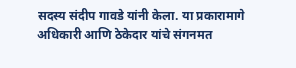सदस्य संदीप गावडे यांनी केला. या प्रकारामागे अधिकारी आणि ठेकेदार यांचे संगनमत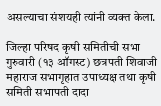असल्याचा संशयही त्यांनी व्यक्त केला.

जिल्हा परिषद कृषी समितीची सभा गुरुवारी (१३ ऑगस्ट) छत्रपती शिवाजी महाराज सभागृहात उपाध्यक्ष तथा कृषी समिती सभापती दादा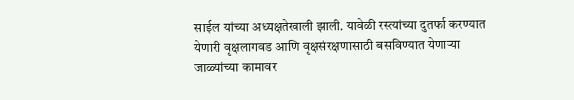साईल यांच्या अध्यक्षतेखाली झाली. यावेळी रस्त्यांच्या दुतर्फा करण्यात येणारी वृक्षलागवड आणि वृक्षसंरक्षणासाठी बसविण्यात येणाऱ्या जाळ्यांच्या कामावर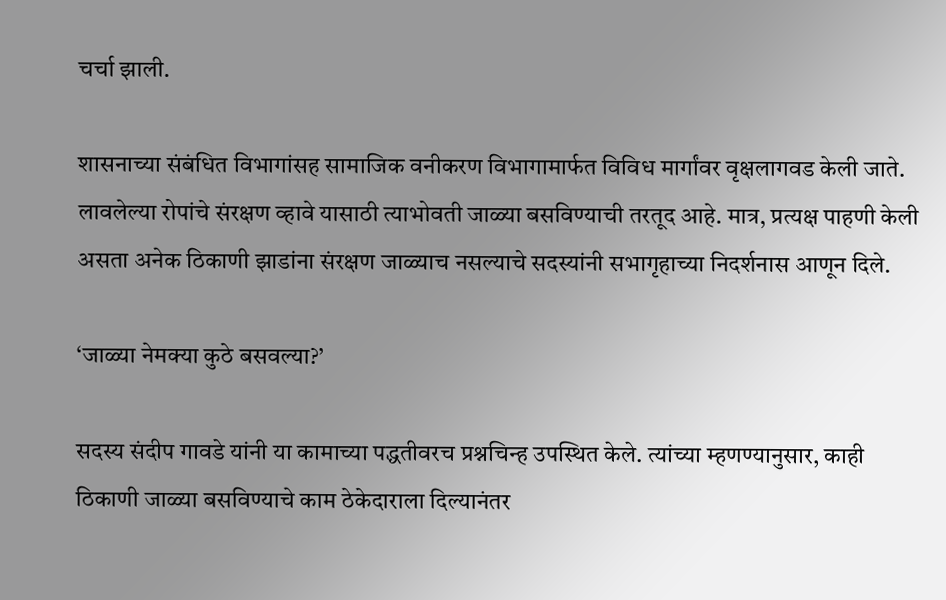चर्चा झाली.

शासनाच्या संबंधित विभागांसह सामाजिक वनीकरण विभागामार्फत विविध मार्गांवर वृक्षलागवड केली जाते. लावलेल्या रोपांचे संरक्षण व्हावे यासाठी त्याभोवती जाळ्या बसविण्याची तरतूद आहे. मात्र, प्रत्यक्ष पाहणी केली असता अनेक ठिकाणी झाडांना संरक्षण जाळ्याच नसल्याचे सदस्यांनी सभागृहाच्या निदर्शनास आणून दिले.

‘जाळ्या नेमक्या कुठे बसवल्या?’

सदस्य संदीप गावडे यांनी या कामाच्या पद्धतीवरच प्रश्नचिन्ह उपस्थित केले. त्यांच्या म्हणण्यानुसार, काही ठिकाणी जाळ्या बसविण्याचे काम ठेकेदाराला दिल्यानंतर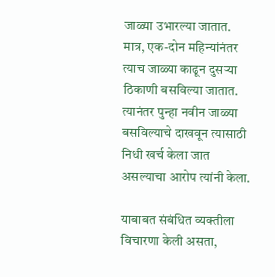जाळ्या उभारल्या जातात. मात्र, एक-दोन महिन्यांनंतर त्याच जाळ्या काढून दुसऱ्या ठिकाणी बसविल्या जातात. त्यानंतर पुन्हा नवीन जाळ्या बसविल्याचे दाखवून त्यासाठी निधी खर्च केला जात असल्याचा आरोप त्यांनी केला.

याबाबत संबंधित व्यक्तीला विचारणा केली असता,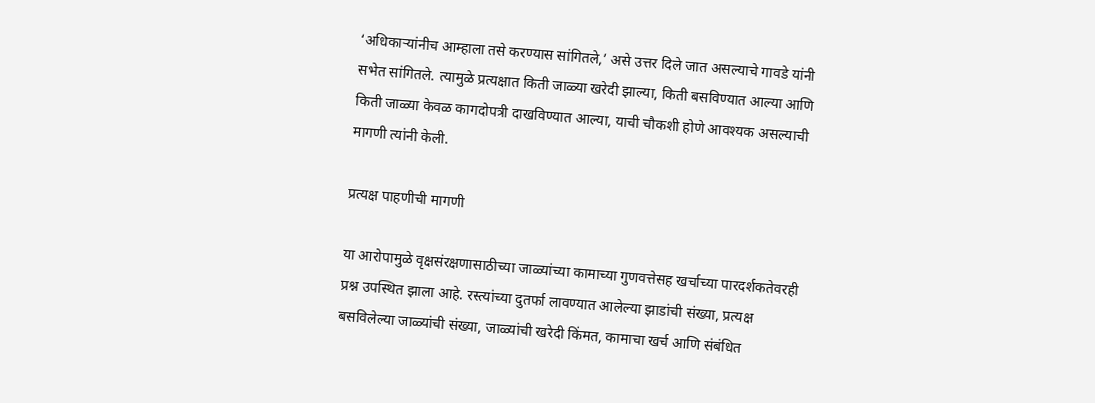‘अधिकाऱ्यांनीच आम्हाला तसे करण्यास सांगितले,’ असे उत्तर दिले जात असल्याचे गावडे यांनी सभेत सांगितले. त्यामुळे प्रत्यक्षात किती जाळ्या खरेदी झाल्या, किती बसविण्यात आल्या आणि किती जाळ्या केवळ कागदोपत्री दाखविण्यात आल्या, याची चौकशी होणे आवश्यक असल्याची मागणी त्यांनी केली.

प्रत्यक्ष पाहणीची मागणी

या आरोपामुळे वृक्षसंरक्षणासाठीच्या जाळ्यांच्या कामाच्या गुणवत्तेसह खर्चाच्या पारदर्शकतेवरही प्रश्न उपस्थित झाला आहे. रस्त्यांच्या दुतर्फा लावण्यात आलेल्या झाडांची संख्या, प्रत्यक्ष बसविलेल्या जाळ्यांची संख्या, जाळ्यांची खरेदी किंमत, कामाचा खर्च आणि संबंधित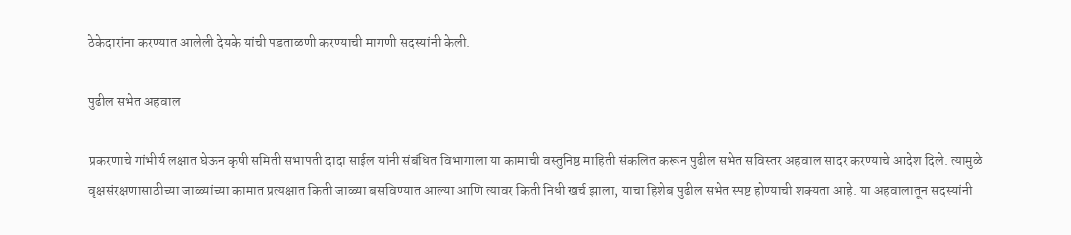ठेकेदारांना करण्यात आलेली देयके यांची पडताळणी करण्याची मागणी सदस्यांनी केली.

पुढील सभेत अहवाल

प्रकरणाचे गांभीर्य लक्षात घेऊन कृषी समिती सभापती दादा साईल यांनी संबंधित विभागाला या कामाची वस्तुनिष्ठ माहिती संकलित करून पुढील सभेत सविस्तर अहवाल सादर करण्याचे आदेश दिले. त्यामुळे वृक्षसंरक्षणासाठीच्या जाळ्यांच्या कामात प्रत्यक्षात किती जाळ्या बसविण्यात आल्या आणि त्यावर किती निधी खर्च झाला, याचा हिशेब पुढील सभेत स्पष्ट होण्याची शक्यता आहे. या अहवालातून सदस्यांनी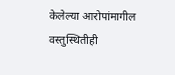केलेल्या आरोपांमागील वस्तुस्थितीही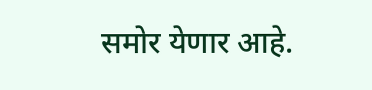समोर येणार आहे.